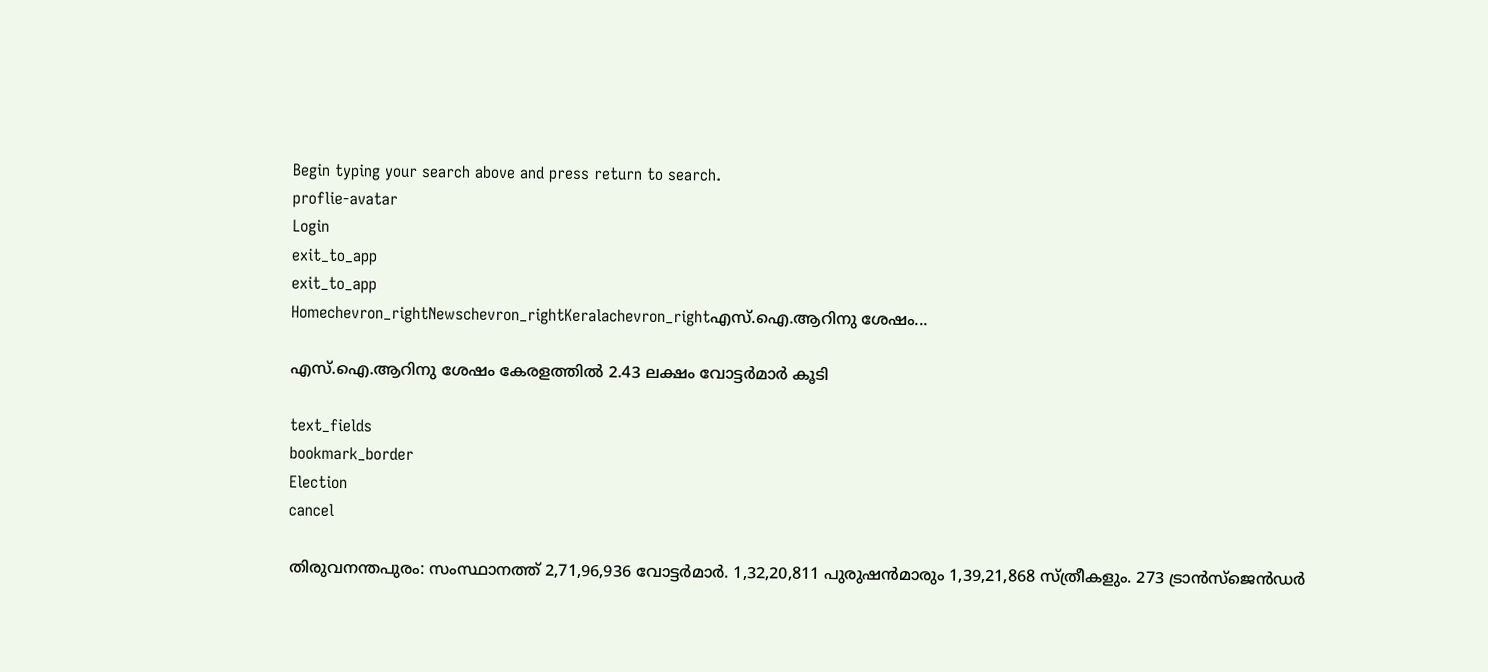Begin typing your search above and press return to search.
proflie-avatar
Login
exit_to_app
exit_to_app
Homechevron_rightNewschevron_rightKeralachevron_rightഎസ്‌.ഐ.ആറിനു ശേഷം...

എസ്‌.ഐ.ആറിനു ശേഷം കേരളത്തിൽ 2.43 ലക്ഷം വോട്ടര്‍മാര്‍ കൂടി

text_fields
bookmark_border
Election
cancel

തിരുവനന്തപുരം: സംസ്ഥാനത്ത് 2,71,96,936 വോട്ടര്‍മാര്‍. 1,32,20,811 പുരുഷന്‍മാരും 1,39,21,868 സ്ത്രീകളും. 273 ട്രാന്‍സ്‌ജെന്‍ഡര്‍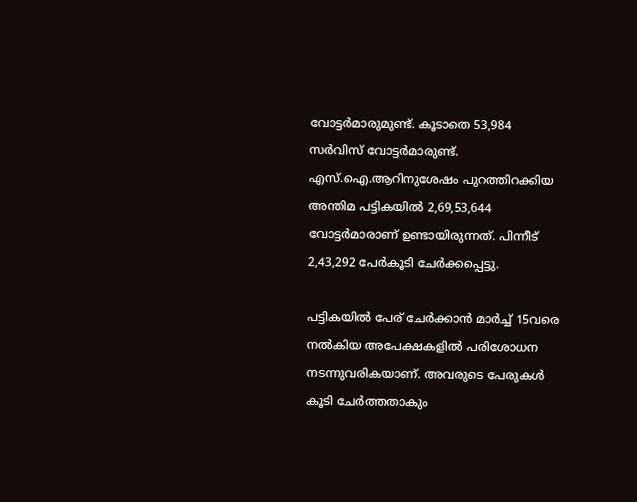വോട്ടര്‍മാരുമുണ്ട്. കൂടാതെ 53,984 സർവിസ് വോട്ടര്‍മാരുണ്ട്. എസ്‌.ഐ.ആറിനുശേഷം പുറത്തിറക്കിയ അന്തിമ പട്ടികയില്‍ 2,69,53,644 വോട്ടര്‍മാരാണ് ഉണ്ടായിരുന്നത്. പിന്നീട് 2,43,292 പേർകൂടി ചേർക്കപ്പെട്ടു.

പട്ടികയിൽ പേര് ചേർക്കാൻ മാർച്ച് 15വരെ നൽകിയ അപേക്ഷകളിൽ പരിശോധന നടന്നുവരികയാണ്. അവരുടെ പേരുകൾ കൂടി ചേർത്തതാകും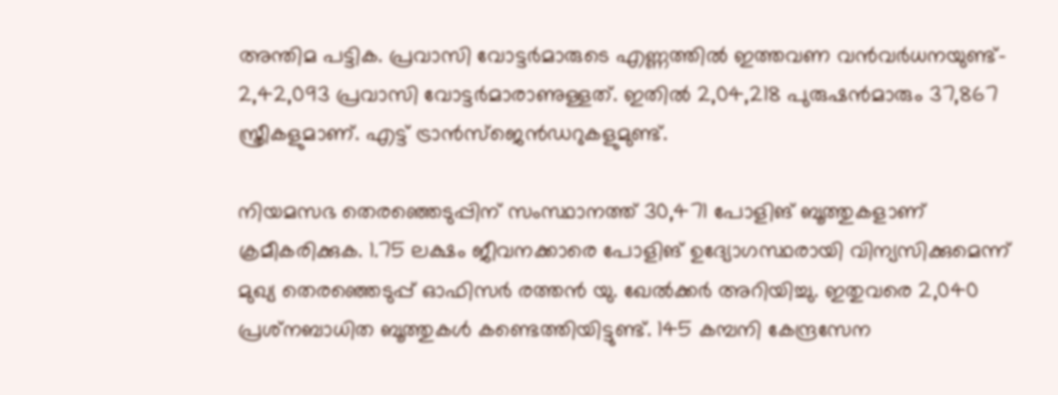അന്തിമ പട്ടിക. പ്രവാസി വോട്ടര്‍മാരുടെ എണ്ണത്തിൽ ഇത്തവണ വന്‍വര്‍ധനയുണ്ട്- 2,42,093 പ്രവാസി വോട്ടർമാരാണുള്ളത്. ഇതിൽ 2,04,218 പുരുഷന്‍മാരും 37,867 സ്ത്രീകളുമാണ്. എട്ട് ട്രാന്‍സ്‌ജെന്‍ഡറുകളുമുണ്ട്.

നിയമസഭ തെരഞ്ഞെടുപ്പിന് സംസ്ഥാനത്ത് 30,471 പോളിങ് ബൂത്തുകളാണ് ക്രമീകരിക്കുക. 1.75 ലക്ഷം ജീവനക്കാരെ പോളിങ് ഉദ്യോഗസ്ഥരായി വിന്യസിക്കുമെന്ന് മുഖ്യ തെരഞ്ഞെടുപ്പ് ഓഫിസര്‍ രത്തന്‍ യു. ഖേല്‍ക്കര്‍ അറിയിച്ചു. ഇതുവരെ 2,040 പ്രശ്‌നബാധിത ബൂത്തുകള്‍ കണ്ടെത്തിയിട്ടുണ്ട്. 145 കമ്പനി കേന്ദ്രസേന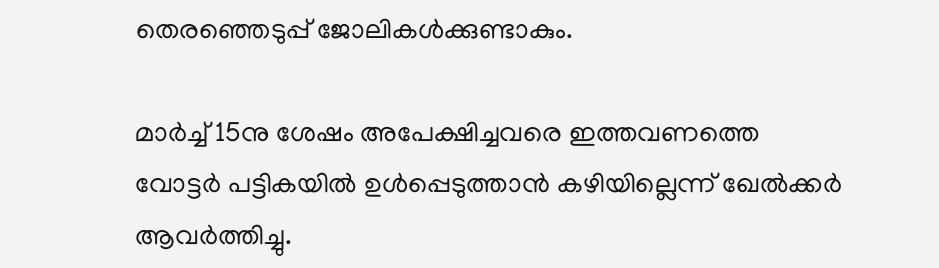തെരഞ്ഞെടുപ്പ് ജോലികള്‍ക്കുണ്ടാകും.

മാര്‍ച്ച് 15നു ശേഷം അപേക്ഷിച്ചവരെ ഇത്തവണത്തെ വോട്ടര്‍ പട്ടികയില്‍ ഉള്‍പ്പെടുത്താന്‍ കഴിയില്ലെന്ന് ഖേല്‍ക്കര്‍ ആവർത്തിച്ചു.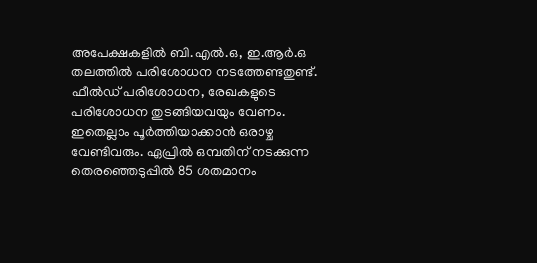അപേക്ഷകളില്‍ ബി.എല്‍.ഒ, ഇ.ആര്‍.ഒ തലത്തില്‍ പരിശോധന നടത്തേണ്ടതുണ്ട്. ഫീല്‍ഡ് പരിശോധന, രേഖകളുടെ പരിശോധന തുടങ്ങിയവയും വേണം. ഇതെല്ലാം പൂര്‍ത്തിയാക്കാന്‍ ഒരാഴ്ച വേണ്ടിവരും. ഏപ്രില്‍ ഒമ്പതിന് നടക്കുന്ന തെരഞ്ഞെടുപ്പില്‍ 85 ശതമാനം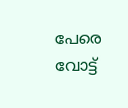പേരെ വോട്ട്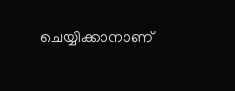ചെയ്യിക്കാനാണ്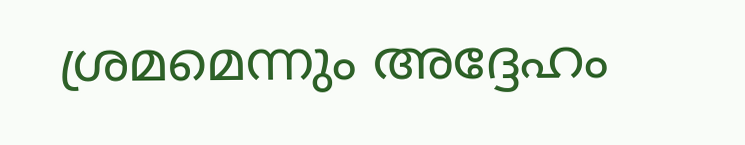ശ്രമമെന്നും അദ്ദേഹം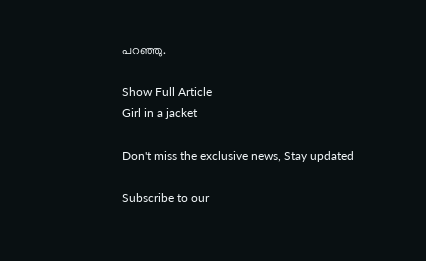പറഞ്ഞു.

Show Full Article
Girl in a jacket

Don't miss the exclusive news, Stay updated

Subscribe to our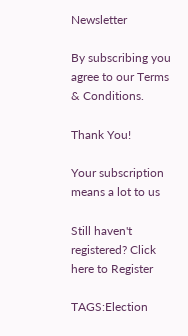Newsletter

By subscribing you agree to our Terms & Conditions.

Thank You!

Your subscription means a lot to us

Still haven't registered? Click here to Register

TAGS:Election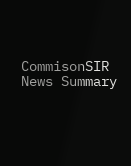CommisonSIR
News Summary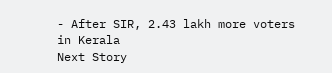- After SIR, 2.43 lakh more voters in Kerala
Next Story